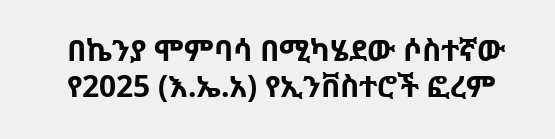በኬንያ ሞምባሳ በሚካሄደው ሶስተኛው የ2025 (እ.ኤ.አ) የኢንቨስተሮች ፎረም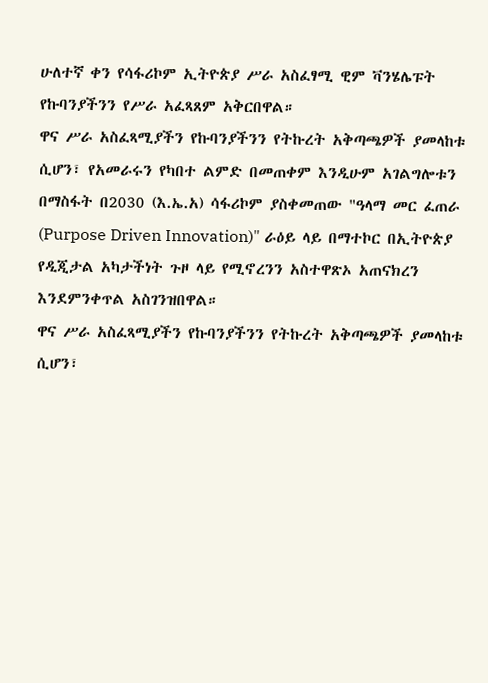ሁለተኛ ቀን የሳፋሪኮም ኢትዮጵያ ሥራ አስፈፃሚ ዊም ቫንሄሌፑት የኩባንያችንን የሥራ አፈጻጸም አቅርበዋል።
ዋና ሥራ አስፈጻሚያችን የኩባንያችንን የትኩረት አቅጣጫዎች ያመላከቱ ሲሆን፣ የአመራሩን የካበተ ልምድ በመጠቀም እንዲሁም አገልግሎቱን በማስፋት በ2030 (እ.ኤ.አ) ሳፋሪኮም ያስቀመጠው "ዓላማ መር ፈጠራ (Purpose Driven Innovation)" ራዕይ ላይ በማተኮር በኢትዮጵያ የዲጂታል አካታችነት ጉዞ ላይ የሚኖረንን አስተዋጽኦ አጠናክረን እንደምንቀጥል አስገንዝበዋል።
ዋና ሥራ አስፈጻሚያችን የኩባንያችንን የትኩረት አቅጣጫዎች ያመላከቱ ሲሆን፣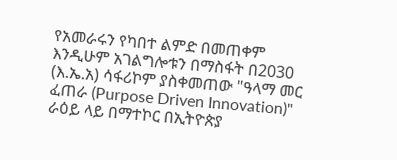የአመራሩን የካበተ ልምድ በመጠቀም እንዲሁም አገልግሎቱን በማስፋት በ2030 (እ.ኤ.አ) ሳፋሪኮም ያስቀመጠው "ዓላማ መር ፈጠራ (Purpose Driven Innovation)" ራዕይ ላይ በማተኮር በኢትዮጵያ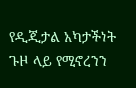የዲጂታል አካታችነት ጉዞ ላይ የሚኖረንን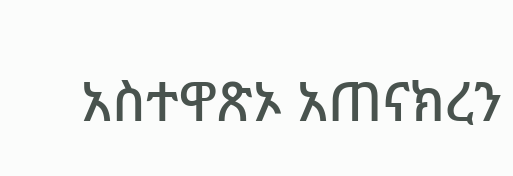አስተዋጽኦ አጠናክረን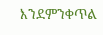እንደምንቀጥል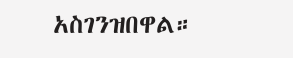አስገንዝበዋል።